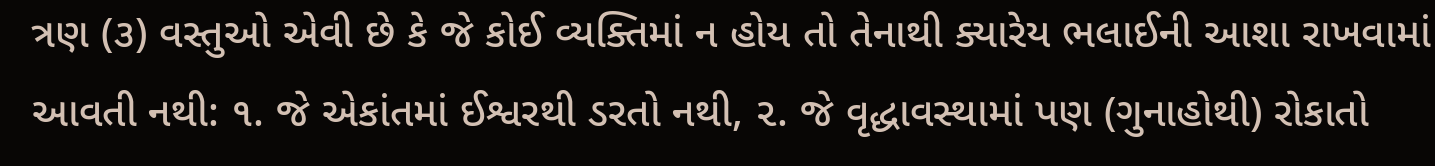ત્રણ (૩) વસ્તુઓ એવી છે કે જે કોઈ વ્યક્તિમાં ન હોય તો તેનાથી ક્યારેય ભલાઈની આશા રાખવામાં આવતી નથી: ૧. જે એકાંતમાં ઈશ્વરથી ડરતો નથી, ૨. જે વૃદ્ધાવસ્થામાં પણ (ગુનાહોથી) રોકાતો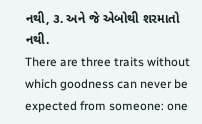નથી, ૩. અને જે એબોથી શરમાતો નથી.
There are three traits without which goodness can never be expected from someone: one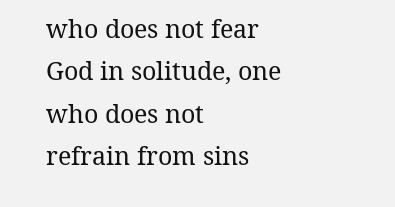who does not fear God in solitude, one who does not refrain from sins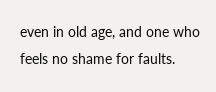even in old age, and one who feels no shame for faults.